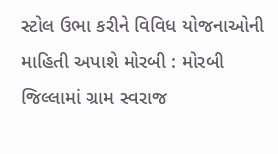સ્ટોલ ઉભા કરીને વિવિધ યોજનાઓની માહિતી અપાશે મોરબી : મોરબી જિલ્લામાં ગ્રામ સ્વરાજ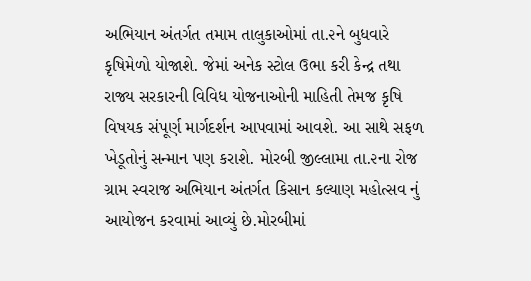અભિયાન અંતર્ગત તમામ તાલુકાઓમાં તા.૨ને બુધવારે કૃષિમેળો યોજાશે. જેમાં અનેક સ્ટોલ ઉભા કરી કેન્દ્ર તથા રાજ્ય સરકારની વિવિધ યોજનાઓની માહિતી તેમજ કૃષિ વિષયક સંપૂર્ણ માર્ગદર્શન આપવામાં આવશે. આ સાથે સફળ ખેડૂતોનું સન્માન પણ કરાશે. મોરબી જીલ્લામા તા.૨ના રોજ ગ્રામ સ્વરાજ અભિયાન અંતર્ગત કિસાન કલ્યાણ મહોત્સવ નું આયોજન કરવામાં આવ્યું છે.મોરબીમાં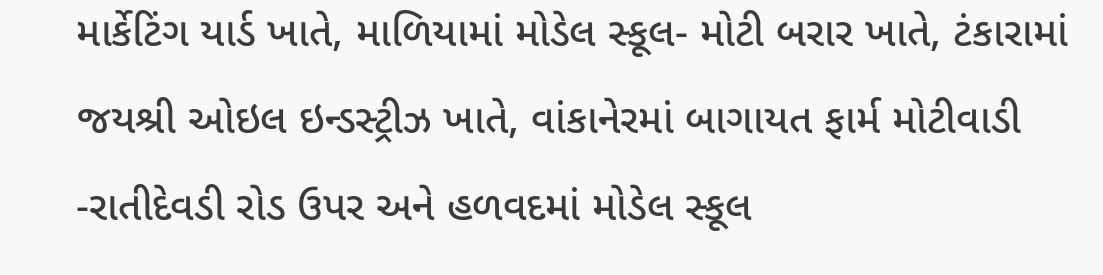માર્કેટિંગ યાર્ડ ખાતે, માળિયામાં મોડેલ સ્કૂલ- મોટી બરાર ખાતે, ટંકારામાં જયશ્રી ઓઇલ ઇન્ડસ્ટ્રીઝ ખાતે, વાંકાનેરમાં બાગાયત ફાર્મ મોટીવાડી -રાતીદેવડી રોડ ઉપર અને હળવદમાં મોડેલ સ્કૂલ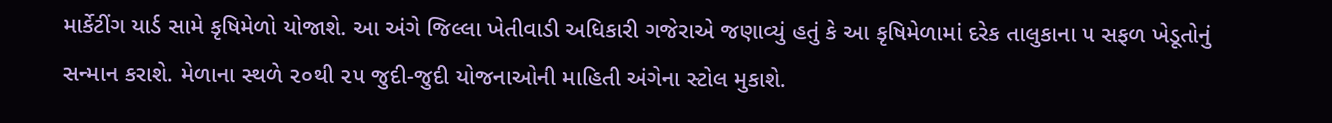માર્કેટીંગ યાર્ડ સામે કૃષિમેળો યોજાશે. આ અંગે જિલ્લા ખેતીવાડી અધિકારી ગજેરાએ જણાવ્યું હતું કે આ કૃષિમેળામાં દરેક તાલુકાના ૫ સફળ ખેડૂતોનું સન્માન કરાશે. મેળાના સ્થળે ૨૦થી ૨૫ જુદી-જુદી યોજનાઓની માહિતી અંગેના સ્ટોલ મુકાશે.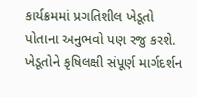કાર્યક્રમમાં પ્રગતિશીલ ખેડૂતો પોતાના અનુભવો પણ રજુ કરશે. ખેડૂતોને કૃષિલક્ષી સંપૂર્ણ માર્ગદર્શન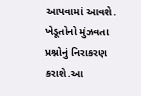આપવામાં આવશે. ખેડૂતોનો મુંઝવતા પ્રશ્નોનું નિરાકરણ કરાશે.આ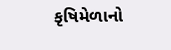કૃષિમેળાનો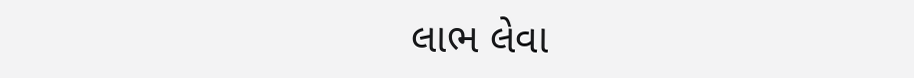લાભ લેવા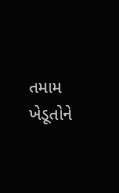તમામ ખેડૂતોને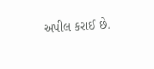અપીલ કરાઈ છે.